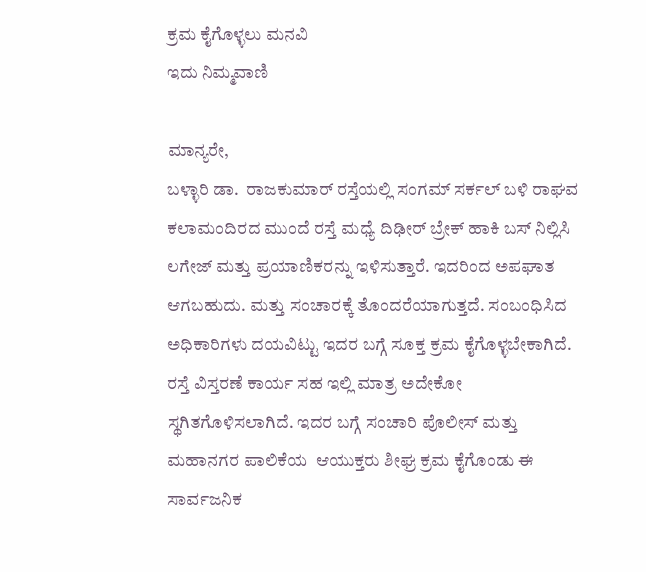ಕ್ರಮ ಕೈಗೊಳ್ಳಲು ಮನವಿ
ಇದು ನಿಮ್ಮವಾಣಿ

ಮಾನ್ಯರೇ,
ಬಳ್ಳಾರಿ ಡಾ.  ರಾಜಕುಮಾರ್ ರಸ್ತೆಯಲ್ಲಿ ಸಂಗಮ್ ಸರ್ಕಲ್ ಬಳಿ ರಾಘವ ಕಲಾಮಂದಿರದ ಮುಂದೆ ರಸ್ತೆ ಮಧ್ಯೆ ದಿಢೀರ್ ಬ್ರೇಕ್ ಹಾಕಿ ಬಸ್ ನಿಲ್ಲಿಸಿ ಲಗೇಜ್ ಮತ್ತು ಪ್ರಯಾಣಿಕರನ್ನು ಇಳಿಸುತ್ತಾರೆ. ಇದರಿಂದ ಅಪಘಾತ ಆಗಬಹುದು. ಮತ್ತು ಸಂಚಾರಕ್ಕೆ ತೊಂದರೆಯಾಗುತ್ತದೆ. ಸಂಬಂಧಿಸಿದ ಅಧಿಕಾರಿಗಳು ದಯವಿಟ್ಟು ಇದರ ಬಗ್ಗೆ ಸೂಕ್ತ ಕ್ರಮ ಕೈಗೊಳ್ಳಬೇಕಾಗಿದೆ. ರಸ್ತೆ ವಿಸ್ತರಣೆ ಕಾರ್ಯ ಸಹ ಇಲ್ಲಿ ಮಾತ್ರ ಅದೇಕೋ ಸ್ಥಗಿತಗೊಳಿಸಲಾಗಿದೆ. ಇದರ ಬಗ್ಗೆ ಸಂಚಾರಿ ಪೊಲೀಸ್ ಮತ್ತು ಮಹಾನಗರ ಪಾಲಿಕೆಯ  ಆಯುಕ್ತರು ಶೀಘ್ರ ಕ್ರಮ ಕೈಗೊಂಡು ಈ ಸಾರ್ವಜನಿಕ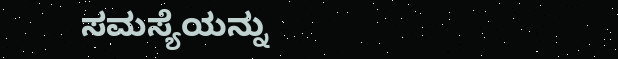ಸಮಸ್ಯೆಯನ್ನು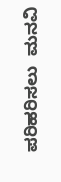ಪರಿಹರಿಸಲು  ಮನವಿ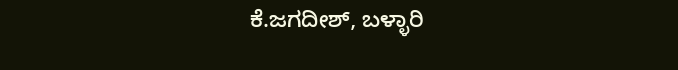ಕೆ.ಜಗದೀಶ್, ಬಳ್ಳಾರಿ